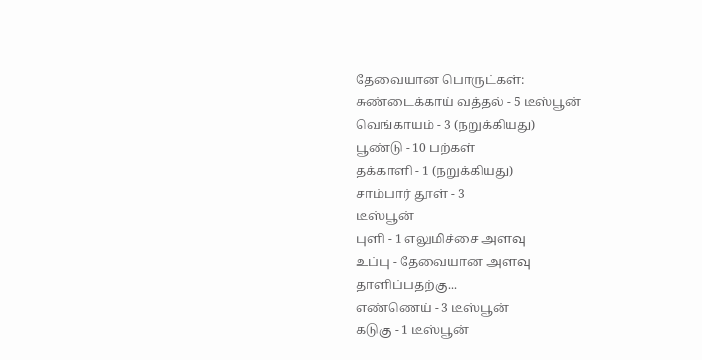தேவையான பொருட்கள்:
சுண்டைக்காய் வத்தல் - 5 டீஸ்பூன்
வெங்காயம் - 3 (நறுக்கியது)
பூண்டு - 10 பற்கள்
தக்காளி - 1 (நறுக்கியது)
சாம்பார் தூள் - 3
டீஸ்பூன்
புளி - 1 எலுமிச்சை அளவு
உப்பு - தேவையான அளவு
தாளிப்பதற்கு...
எண்ணெய் - 3 டீஸ்பூன்
கடுகு - 1 டீஸ்பூன்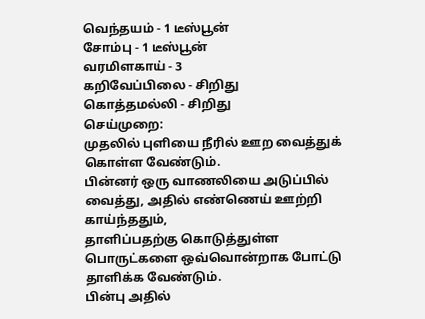வெந்தயம் - 1 டீஸ்பூன்
சோம்பு - 1 டீஸ்பூன்
வரமிளகாய் - 3
கறிவேப்பிலை - சிறிது
கொத்தமல்லி - சிறிது
செய்முறை:
முதலில் புளியை நீரில் ஊற வைத்துக் கொள்ள வேண்டும்.
பின்னர் ஒரு வாணலியை அடுப்பில் வைத்து, அதில் எண்ணெய் ஊற்றி காய்ந்ததும்,
தாளிப்பதற்கு கொடுத்துள்ள பொருட்களை ஒவ்வொன்றாக போட்டு தாளிக்க வேண்டும்.
பின்பு அதில்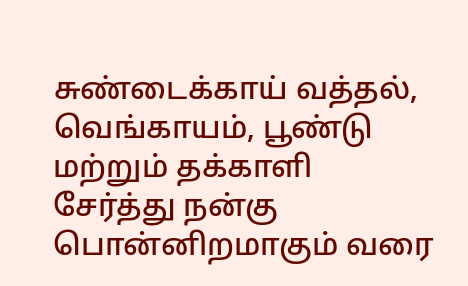சுண்டைக்காய் வத்தல், வெங்காயம், பூண்டு மற்றும் தக்காளி
சேர்த்து நன்கு பொன்னிறமாகும் வரை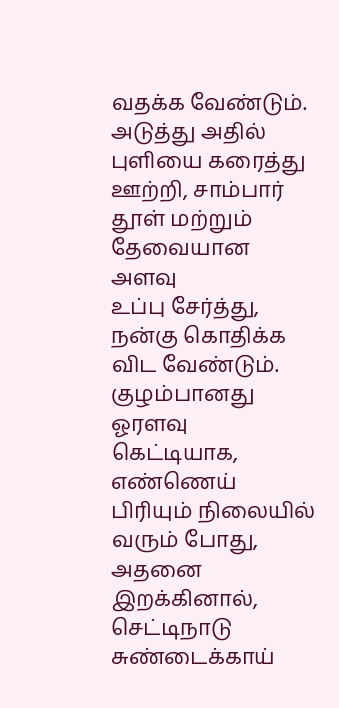வதக்க வேண்டும்.
அடுத்து அதில் புளியை கரைத்து ஊற்றி, சாம்பார் தூள் மற்றும் தேவையான அளவு
உப்பு சேர்த்து, நன்கு கொதிக்க விட வேண்டும்.
குழம்பானது ஓரளவு கெட்டியாக, எண்ணெய் பிரியும் நிலையில் வரும் போது, அதனை
இறக்கினால், செட்டிநாடு சுண்டைக்காய்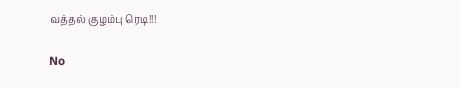வத்தல் குழம்பு ரெடி!!!

No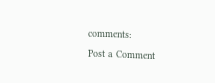comments:
Post a Comment